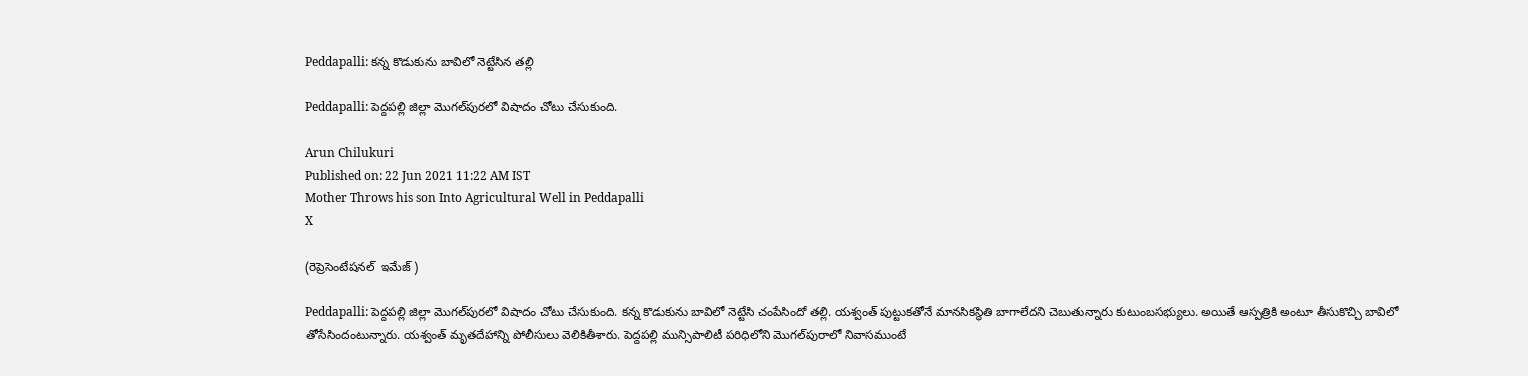Peddapalli: కన్న కొడుకును బావిలో నెట్టేసిన తల్లి

Peddapalli: పెద్దపల్లి జిల్లా మొగల్‌పురలో విషాదం చోటు చేసుకుంది.

Arun Chilukuri
Published on: 22 Jun 2021 11:22 AM IST
Mother Throws his son Into Agricultural Well in Peddapalli
X

(రెప్రెసెంటేషనల్  ఇమేజ్ )

Peddapalli: పెద్దపల్లి జిల్లా మొగల్‌పురలో విషాదం చోటు చేసుకుంది. కన్న కొడుకును బావిలో నెట్టేసి చంపేసిందో తల్లి. యశ్వంత్‌ పుట్టుకతోనే మానసికస్థితి బాగాలేదని చెబుతున్నారు కుటుంబసభ్యులు. అయితే ఆస్పత్రికి అంటూ తీసుకొచ్చి బావిలో తోసేసిందంటున్నారు. యశ్వంత్‌ మృతదేహాన్ని పోలీసులు వెలికితీశారు. పెద్దపల్లి మున్సిపాలిటీ పరిధిలోని మొగల్‌పురాలో నివాసముంటే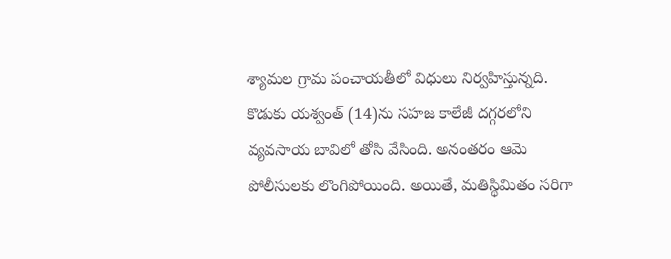శ్యామల గ్రామ పంచాయతీలో విధులు నిర్వహిస్తున్నది. కొడుకు యశ్వంత్‌ (14)ను సహజ కాలేజీ దగ్గరలోని వ్యవసాయ బావిలో తోసి వేసింది. అనంతరం ఆమె పోలీసులకు లొంగిపోయింది. అయితే, మతిస్థిమితం సరిగా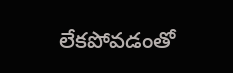లేకపోవడంతో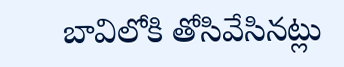బావిలోకి తోసివేసినట్లు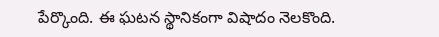పేర్కొంది. ఈ ఘటన స్థానికంగా విషాదం నెలకొంది.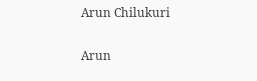Arun Chilukuri

Arun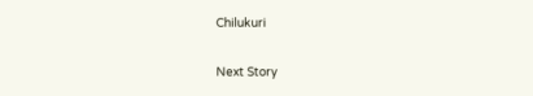Chilukuri

Next Story